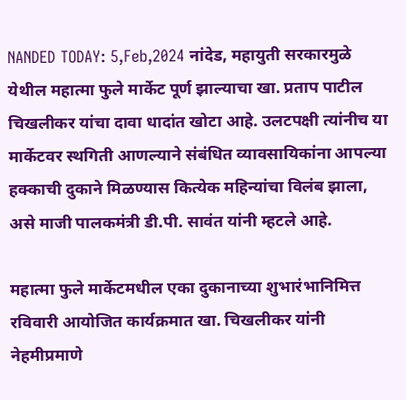NANDED TODAY: 5,Feb,2024 नांदेड, महायुती सरकारमुळे येथील महात्मा फुले मार्केट पूर्ण झाल्याचा खा. प्रताप पाटील चिखलीकर यांचा दावा धादांत खोटा आहे. उलटपक्षी त्यांनीच या मार्केटवर स्थगिती आणल्याने संबंधित व्यावसायिकांना आपल्या हक्काची दुकाने मिळण्यास कित्येक महिन्यांचा विलंब झाला, असे माजी पालकमंत्री डी.पी. सावंत यांनी म्हटले आहे.

महात्मा फुले मार्केटमधील एका दुकानाच्या शुभारंभानिमित्त रविवारी आयोजित कार्यक्रमात खा. चिखलीकर यांनी नेहमीप्रमाणे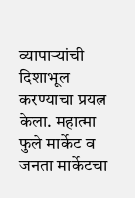व्यापाऱ्यांची दिशाभूल करण्याचा प्रयत्न केला. महात्मा फुले मार्केट व जनता मार्केटचा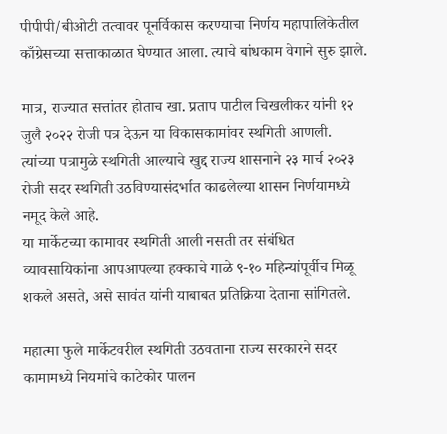पीपीपी/बीओटी तत्वावर पूनर्विकास करण्याचा निर्णय महापालिकेतील काँग्रेसच्या सत्ताकाळात घेण्यात आला. त्याचे बांधकाम वेगाने सुरु झाले.

मात्र, राज्यात सत्तांतर होताच खा. प्रताप पाटील चिखलीकर यांनी १२ जुलै २०२२ रोजी पत्र देऊन या विकासकामांवर स्थगिती आणली. त्यांच्या पत्रामुळे स्थगिती आल्याचे खुद्द राज्य शासनाने २३ मार्च २०२३ रोजी सदर स्थगिती उठविण्यासंदर्भात काढलेल्या शासन निर्णयामध्ये नमूद केले आहे.
या मार्केटच्या कामावर स्थगिती आली नसती तर संबंधित व्यावसायिकांना आपआपल्या हक्काचे गाळे ९-१० महिन्यांपूर्वीच मिळू शकले असते, असे सावंत यांनी याबाबत प्रतिक्रिया देताना सांगितले.

महात्मा फुले मार्केटवरील स्थगिती उठवताना राज्य सरकारने सदर कामामध्ये नियमांचे काटेकोर पालन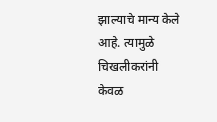झाल्याचे मान्य केले आहे. त्यामुळे चिखलीकरांनी केवळ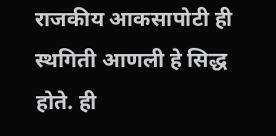राजकीय आकसापोटी ही स्थगिती आणली हे सिद्ध होते. ही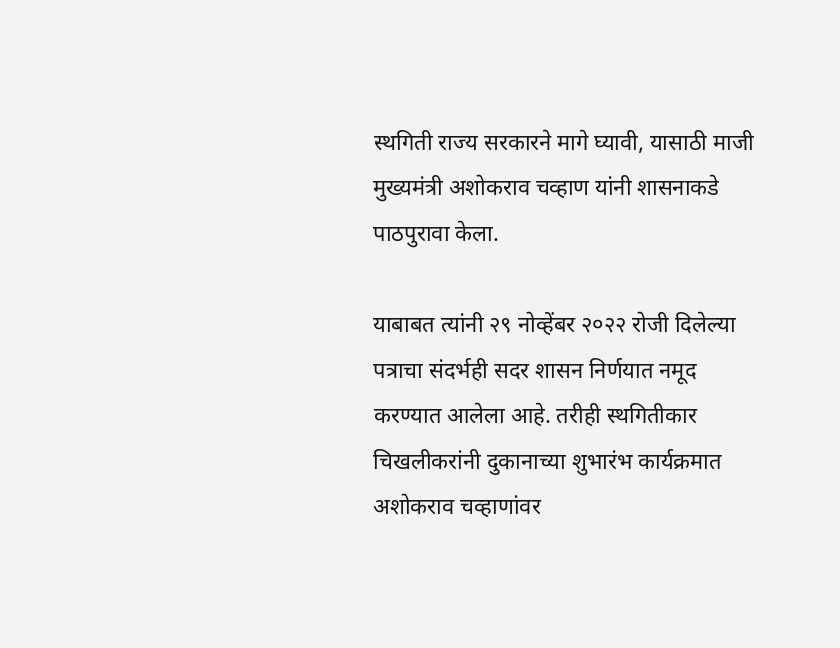स्थगिती राज्य सरकारने मागे घ्यावी, यासाठी माजी मुख्यमंत्री अशोकराव चव्हाण यांनी शासनाकडे पाठपुरावा केला.

याबाबत त्यांनी २९ नोव्हेंबर २०२२ रोजी दिलेल्या पत्राचा संदर्भही सदर शासन निर्णयात नमूद करण्यात आलेला आहे. तरीही स्थगितीकार चिखलीकरांनी दुकानाच्या शुभारंभ कार्यक्रमात अशोकराव चव्हाणांवर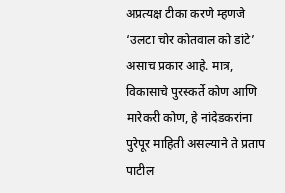अप्रत्यक्ष टीका करणे म्हणजे ‘उलटा चोर कोतवाल को डांटे’ असाच प्रकार आहे. मात्र, विकासाचे पुरस्कर्ते कोण आणि मारेकरी कोण, हे नांदेडकरांना पुरेपूर माहिती असल्याने ते प्रताप पाटील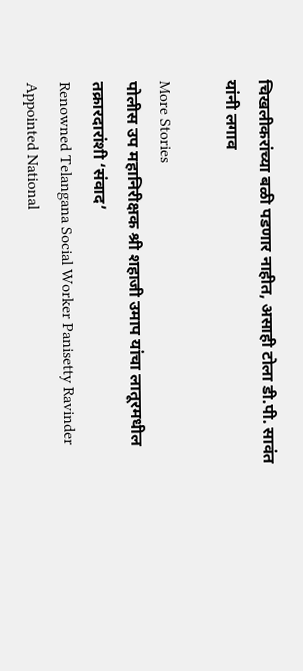चिखलीकरांच्या बळी पडणार नाहीत, असाही टोला डी.पी. सावंत यांनी लगाव

More Stories
पोलीस उप महानिरीक्षक श्री शहाजी उमाप यांचा लातूरमधील तक्रारदारांशी ‘संवाद’
Renowned Telangana Social Worker Panisetty Ravinder Appointed National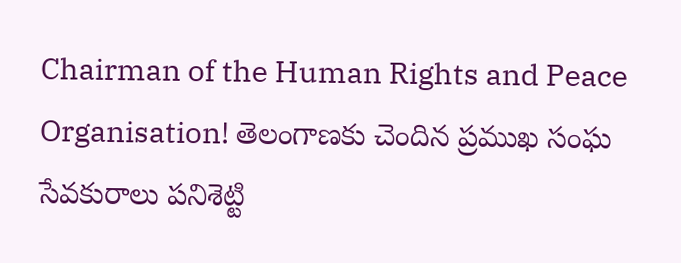Chairman of the Human Rights and Peace Organisation! తెలంగాణకు చెందిన ప్రముఖ సంఘ సేవకురాలు పనిశెట్టి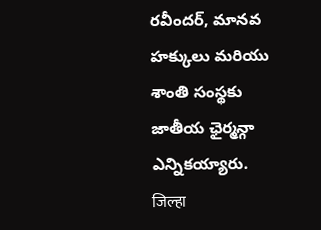రవీందర్, మానవ హక్కులు మరియు శాంతి సంస్థకు జాతీయ ఛైర్మన్గా ఎన్నికయ్యారు.
जिल्हा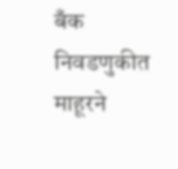बँक निवडणुकीत माहूरने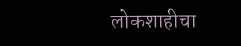लोकशाहीचा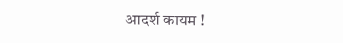आदर्श कायम !